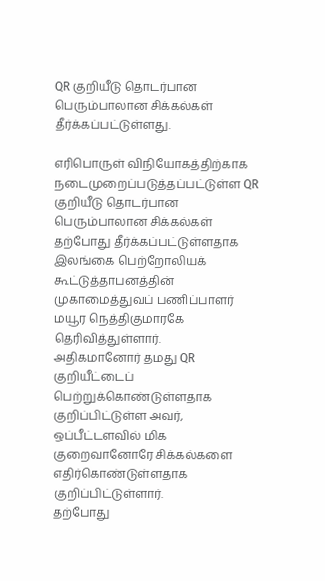QR குறியீடு தொடர்பான பெரும்பாலான சிக்கல்கள் தீர்க்கப்பட்டுள்ளது.

எரிபொருள் விநியோகத்திற்காக நடைமுறைப்படுத்தப்பட்டுள்ள QR குறியீடு தொடர்பான
பெரும்பாலான சிக்கல்கள் தற்போது தீர்க்கப்பட்டுள்ளதாக இலங்கை பெற்றோலியக்
கூட்டுத்தாபனத்தின் முகாமைத்துவப் பணிப்பாளர் மயூர நெத்திகுமாரகே தெரிவித்துள்ளார்.
அதிகமானோர் தமது QR குறியீட்டைப் பெற்றுக்கொண்டுள்ளதாக குறிப்பிட்டுள்ள அவர்,
ஒப்பீட்டளவில் மிக குறைவானோரே சிக்கல்களை எதிர்கொண்டுள்ளதாக குறிப்பிட்டுள்ளார்.
தற்போது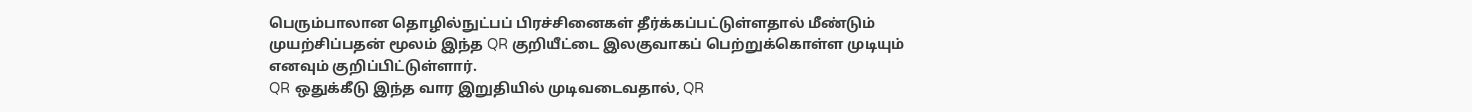பெரும்பாலான தொழில்நுட்பப் பிரச்சினைகள் தீர்க்கப்பட்டுள்ளதால் மீண்டும்
முயற்சிப்பதன் மூலம் இந்த QR குறியீட்டை இலகுவாகப் பெற்றுக்கொள்ள முடியும்
எனவும் குறிப்பிட்டுள்ளார்.
QR ஒதுக்கீடு இந்த வார இறுதியில் முடிவடைவதால், QR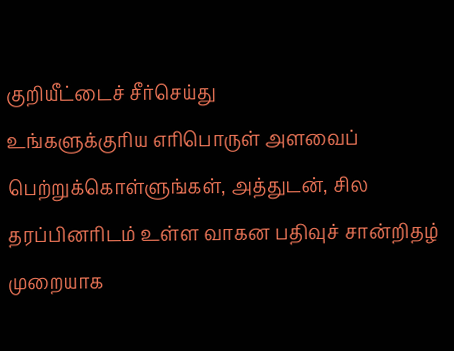குறியீட்டைச் சீர்செய்து
உங்களுக்குரிய எரிபொருள் அளவைப் பெற்றுக்கொள்ளுங்கள், அத்துடன், சில
தரப்பினரிடம் உள்ள வாகன பதிவுச் சான்றிதழ் முறையாக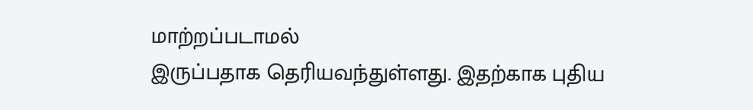மாற்றப்படாமல்
இருப்பதாக தெரியவந்துள்ளது. இதற்காக புதிய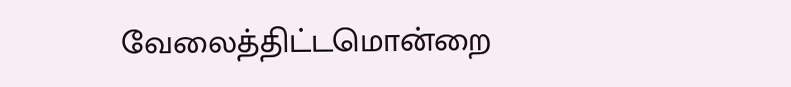வேலைத்திட்டமொன்றை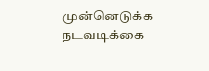முன்னெடுக்க நடவடிக்கை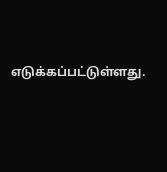எடுக்கப்பட்டுள்ளது.